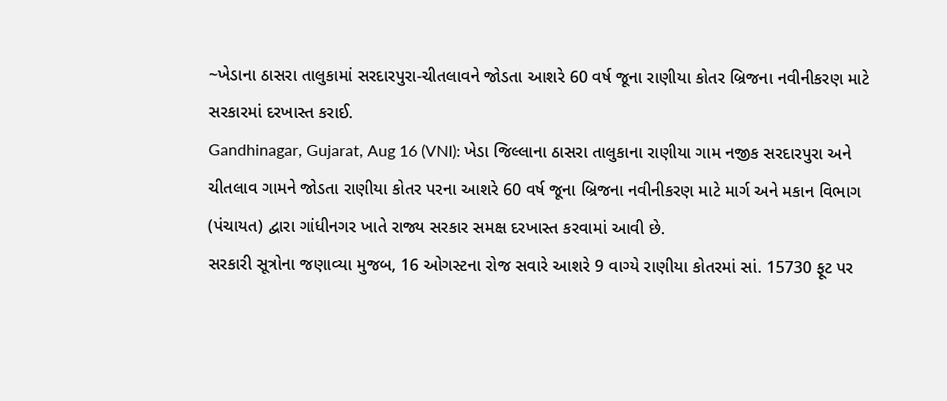~ખેડાના ઠાસરા તાલુકામાં સરદારપુરા-ચીતલાવને જોડતા આશરે 60 વર્ષ જૂના રાણીયા કોતર બ્રિજના નવીનીકરણ માટે સરકારમાં દરખાસ્ત કરાઈ.
Gandhinagar, Gujarat, Aug 16 (VNI): ખેડા જિલ્લાના ઠાસરા તાલુકાના રાણીયા ગામ નજીક સરદારપુરા અને ચીતલાવ ગામને જોડતા રાણીયા કોતર પરના આશરે 60 વર્ષ જૂના બ્રિજના નવીનીકરણ માટે માર્ગ અને મકાન વિભાગ (પંચાયત) દ્વારા ગાંધીનગર ખાતે રાજ્ય સરકાર સમક્ષ દરખાસ્ત કરવામાં આવી છે.
સરકારી સૂત્રોના જણાવ્યા મુજબ, 16 ઓગસ્ટના રોજ સવારે આશરે 9 વાગ્યે રાણીયા કોતરમાં સાં. 15730 ફૂટ પર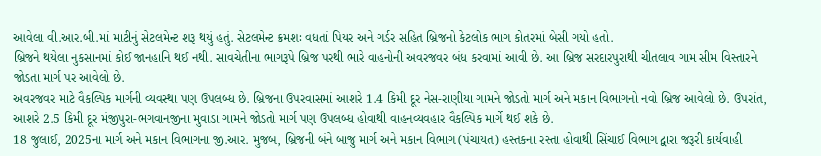આવેલા વી.આર.બી.માં માટીનું સેટલમેન્ટ શરૂ થયું હતું. સેટલમેન્ટ ક્રમશઃ વધતાં પિયર અને ગર્ડર સહિત બ્રિજનો કેટલોક ભાગ કોતરમાં બેસી ગયો હતો.
બ્રિજને થયેલા નુકસાનમાં કોઈ જાનહાનિ થઈ નથી. સાવચેતીના ભાગરૂપે બ્રિજ પરથી ભારે વાહનોની અવરજવર બંધ કરવામાં આવી છે. આ બ્રિજ સરદારપુરાથી ચીતલાવ ગામ સીમ વિસ્તારને જોડતા માર્ગ પર આવેલો છે.
અવરજવર માટે વૈકલ્પિક માર્ગની વ્યવસ્થા પણ ઉપલબ્ધ છે. બ્રિજના ઉપરવાસમાં આશરે 1.4 કિમી દૂર નેસ-રાણીયા ગામને જોડતો માર્ગ અને મકાન વિભાગનો નવો બ્રિજ આવેલો છે. ઉપરાંત, આશરે 2.5 કિમી દૂર મંજીપુરા-ભગવાનજીના મુવાડા ગામને જોડતો માર્ગ પણ ઉપલબ્ધ હોવાથી વાહનવ્યવહાર વૈકલ્પિક માર્ગે થઈ શકે છે.
18 જુલાઈ, 2025ના માર્ગ અને મકાન વિભાગના જી.આર. મુજબ, બ્રિજની બંને બાજુ માર્ગ અને મકાન વિભાગ (પંચાયત) હસ્તકના રસ્તા હોવાથી સિંચાઈ વિભાગ દ્વારા જરૂરી કાર્યવાહી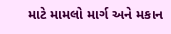માટે મામલો માર્ગ અને મકાન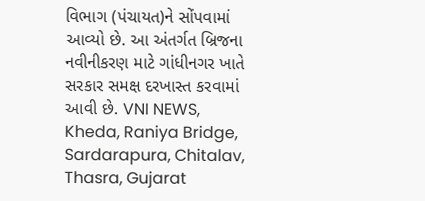વિભાગ (પંચાયત)ને સોંપવામાં આવ્યો છે. આ અંતર્ગત બ્રિજના નવીનીકરણ માટે ગાંધીનગર ખાતે સરકાર સમક્ષ દરખાસ્ત કરવામાં આવી છે. VNI NEWS, Kheda, Raniya Bridge, Sardarapura, Chitalav, Thasra, Gujarat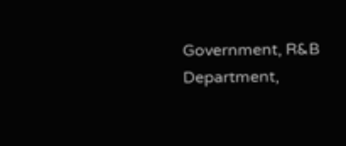Government, R&B Department,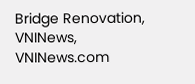Bridge Renovation, VNINews, VNINews.com